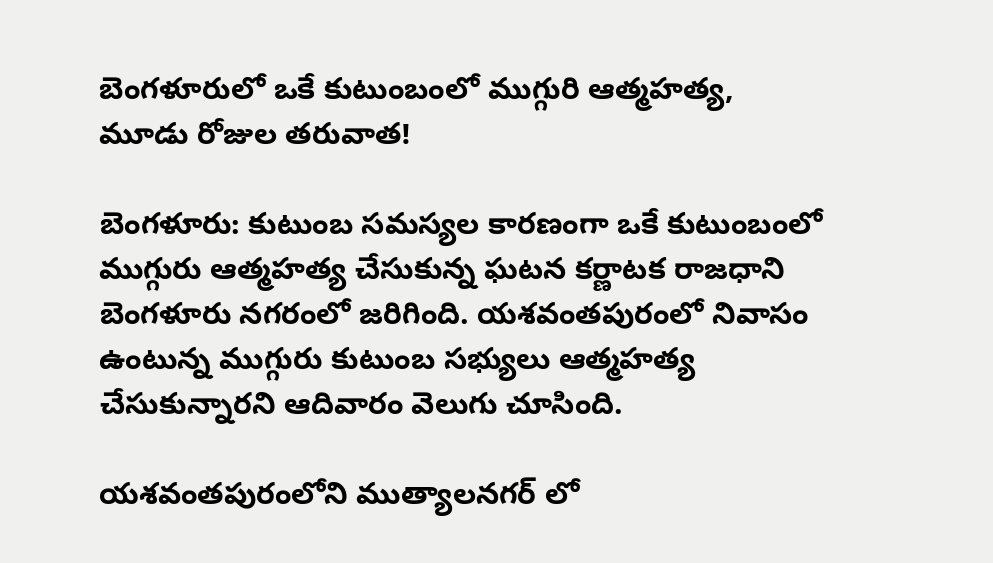బెంగళూరులో ఒకే కుటుంబంలో ముగ్గురి ఆత్మహత్య, మూడు రోజుల తరువాత!

బెంగళూరు: కుటుంబ సమస్యల కారణంగా ఒకే కుటుంబంలో ముగ్గురు ఆత్మహత్య చేసుకున్న ఘటన కర్ణాటక రాజధాని బెంగళూరు నగరంలో జరిగింది. యశవంతపురంలో నివాసం ఉంటున్న ముగ్గురు కుటుంబ సభ్యులు ఆత్మహత్య చేసుకున్నారని ఆదివారం వెలుగు చూసింది.

యశవంతపురంలోని ముత్యాలనగర్ లో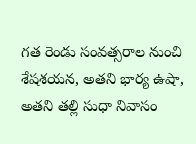గత రెండు సంవత్సరాల నుంచి శేషశయన, అతని భార్య ఉషా, అతని తల్లి సుధా నివాసం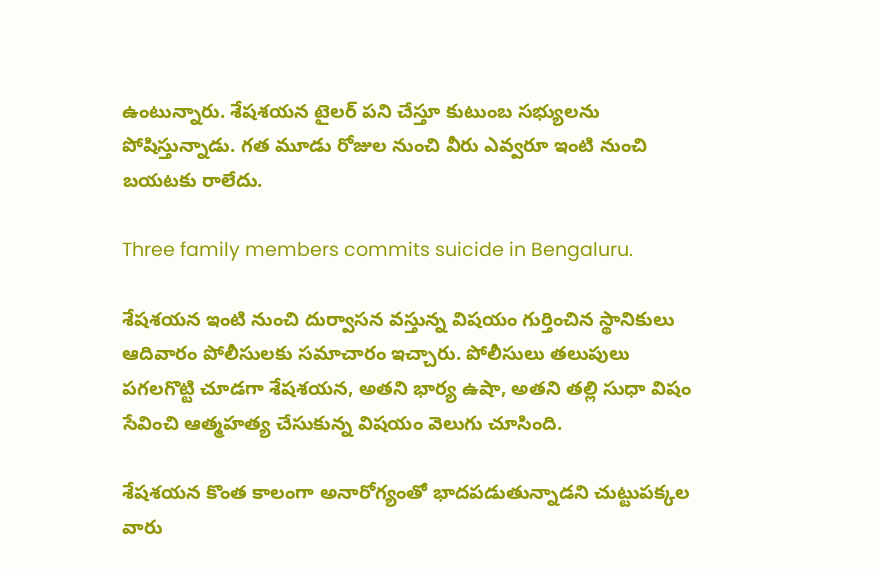ఉంటున్నారు. శేషశయన టైలర్ పని చేస్తూ కుటుంబ సభ్యులను పోషిస్తున్నాడు. గత మూడు రోజుల నుంచి వీరు ఎవ్వరూ ఇంటి నుంచి బయటకు రాలేదు.

Three family members commits suicide in Bengaluru.

శేషశయన ఇంటి నుంచి దుర్వాసన వస్తున్న విషయం గుర్తించిన స్థానికులు ఆదివారం పోలీసులకు సమాచారం ఇచ్చారు. పోలీసులు తలుపులు పగలగొట్టి చూడగా శేషశయన, అతని భార్య ఉషా, అతని తల్లి సుధా విషం సేవించి ఆత్మహత్య చేసుకున్న విషయం వెలుగు చూసింది.

శేషశయన కొంత కాలంగా అనారోగ్యంతో భాదపడుతున్నాడని చుట్టుపక్కల వారు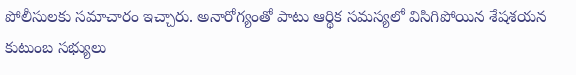పోలీసులకు సమాచారం ఇచ్చారు. అనారోగ్యంతో పాటు ఆర్థిక సమస్యలో విసిగిపోయిన శేషశయన కుటుంబ సభ్యులు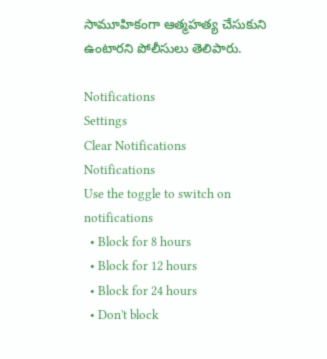సామూహికంగా ఆత్మహత్య చేసుకుని ఉంటారని పోలీసులు తెలిపారు.

Notifications
Settings
Clear Notifications
Notifications
Use the toggle to switch on notifications
  • Block for 8 hours
  • Block for 12 hours
  • Block for 24 hours
  • Don't block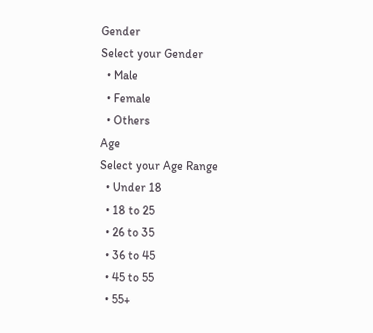Gender
Select your Gender
  • Male
  • Female
  • Others
Age
Select your Age Range
  • Under 18
  • 18 to 25
  • 26 to 35
  • 36 to 45
  • 45 to 55
  • 55+